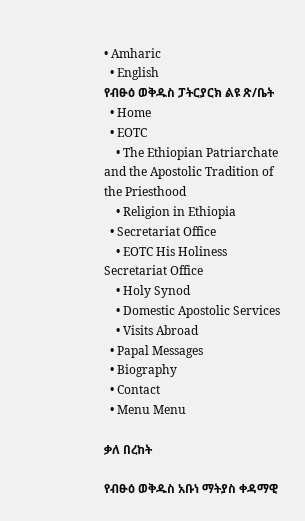• Amharic
  • English
የብፁዕ ወቅዱስ ፓትርያርክ ልዩ ጽ/ቤት
  • Home
  • EOTC
    • The Ethiopian Patriarchate and the Apostolic Tradition of the Priesthood
    • Religion in Ethiopia
  • Secretariat Office
    • EOTC His Holiness Secretariat Office
    • Holy Synod
    • Domestic Apostolic Services
    • Visits Abroad
  • Papal Messages
  • Biography
  • Contact
  • Menu Menu

ቃለ በረከት

የብፁዕ ወቅዱስ አቡነ ማትያስ ቀዳማዊ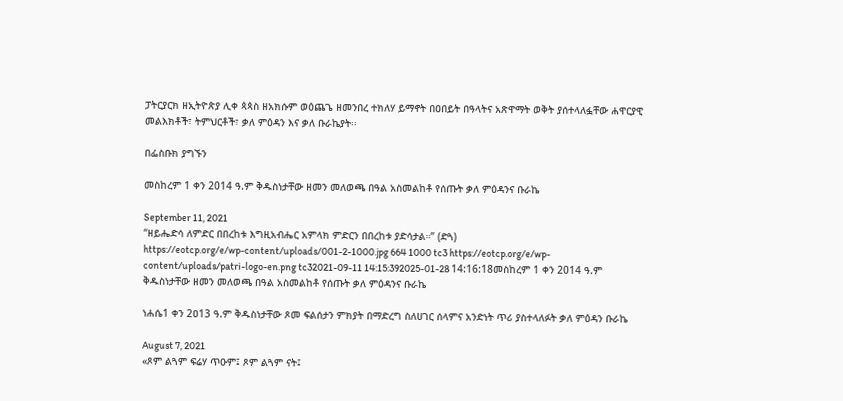ፓትርያርክ ዘኢትዮጵያ ሊቀ ጳጳስ ዘአክሱም ወዕጨጌ ዘመንበረ ተክለሃ ይማኖት በዐበይት በዓላትና አጽዋማት ወቅት ያሰተላለፏቸው ሐዋርያዊ መልእክቶች፣ ትምህርቶች፣ ቃለ ምዕዳን እና ቃለ ቡራኬያት፡፡

በፌስቡክ ያግኙን

መስከረም 1 ቀን 2014 ዓ.ም ቅዱስነታቸው ዘመን መለወጫ በዓል አስመልከቶ የሰጡት ቃለ ምዕዳንና ቡራኬ

September 11, 2021
“ዘይሔድሳ ለምድር በበረከቱ እግዚአብሔር አምላክ ምድርን በበረከቱ ያድሳታል።” (ድጓ)
https://eotcp.org/e/wp-content/uploads/001-2-1000.jpg 664 1000 tc3 https://eotcp.org/e/wp-content/uploads/patri-logo-en.png tc32021-09-11 14:15:392025-01-28 14:16:18መስከረም 1 ቀን 2014 ዓ.ም ቅዱስነታቸው ዘመን መለወጫ በዓል አስመልከቶ የሰጡት ቃለ ምዕዳንና ቡራኬ

ነሐሴ1 ቀን 2ዐ13 ዓ.ም ቅዱስነታቸው ጾመ ፍልሰታን ምክያት በማድረግ ስለሀገር ሰላምና አንድነት ጥሪ ያስተላለፉት ቃለ ምዕዳን ቡራኬ

August 7, 2021
«ጾም ልጓም ፍሬሃ ጥዑም፤ ጾም ልጓም ናት፤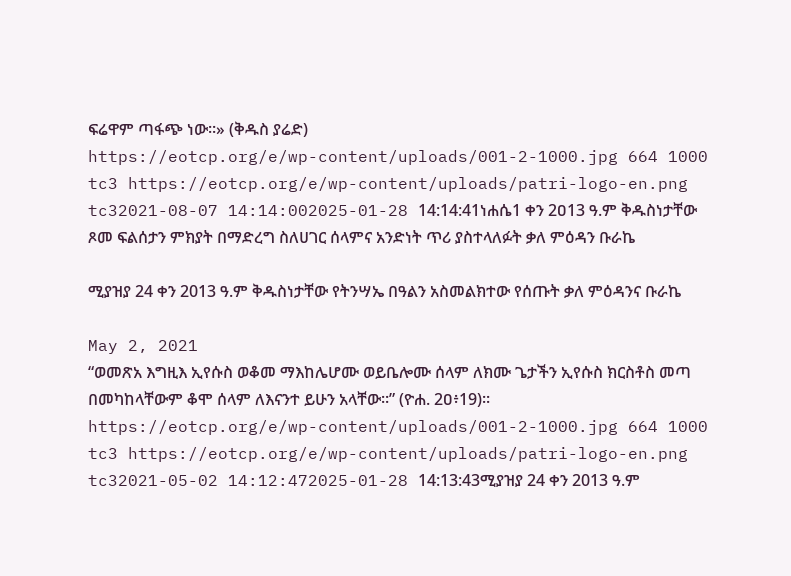ፍሬዋም ጣፋጭ ነው።» (ቅዱስ ያሬድ)
https://eotcp.org/e/wp-content/uploads/001-2-1000.jpg 664 1000 tc3 https://eotcp.org/e/wp-content/uploads/patri-logo-en.png tc32021-08-07 14:14:002025-01-28 14:14:41ነሐሴ1 ቀን 2ዐ13 ዓ.ም ቅዱስነታቸው ጾመ ፍልሰታን ምክያት በማድረግ ስለሀገር ሰላምና አንድነት ጥሪ ያስተላለፉት ቃለ ምዕዳን ቡራኬ

ሚያዝያ 24 ቀን 2013 ዓ.ም ቅዱስነታቸው የትንሣኤ በዓልን አስመልክተው የሰጡት ቃለ ምዕዳንና ቡራኬ

May 2, 2021
“ወመጽአ እግዚእ ኢየሱስ ወቆመ ማእከሌሆሙ ወይቤሎሙ ሰላም ለክሙ ጌታችን ኢየሱስ ክርስቶስ መጣ በመካከላቸውም ቆሞ ሰላም ለእናንተ ይሁን አላቸው።” (ዮሐ. 2ዐ፥19)፡፡
https://eotcp.org/e/wp-content/uploads/001-2-1000.jpg 664 1000 tc3 https://eotcp.org/e/wp-content/uploads/patri-logo-en.png tc32021-05-02 14:12:472025-01-28 14:13:43ሚያዝያ 24 ቀን 2013 ዓ.ም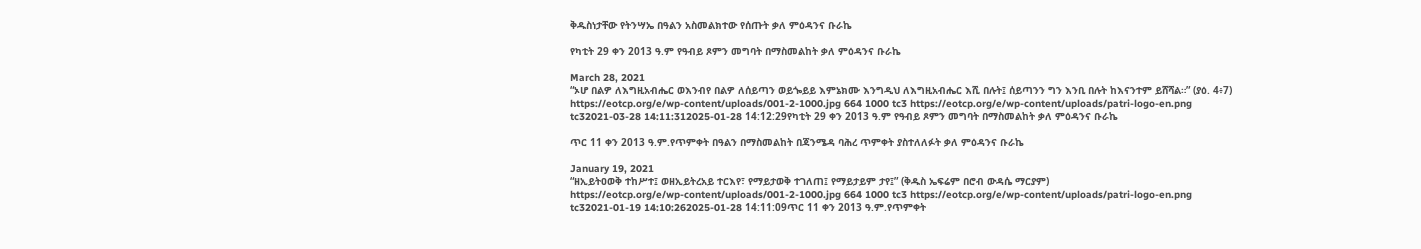ቅዱስነታቸው የትንሣኤ በዓልን አስመልክተው የሰጡት ቃለ ምዕዳንና ቡራኬ

የካቲት 29 ቀን 2013 ዓ.ም የዓብይ ጾምን መግባት በማስመልከት ቃለ ምዕዳንና ቡራኬ

March 28, 2021
“ኦሆ በልዎ ለእግዚአብሔር ወእንብየ በልዎ ለሰይጣን ወይጐይይ እምኔክሙ እንግዲህ ለእግዚአብሔር እሺ በሉት፤ ሰይጣንን ግን እንቢ በሉት ከእናንተም ይሸሻል።” (ያዕ. 4፥7)
https://eotcp.org/e/wp-content/uploads/001-2-1000.jpg 664 1000 tc3 https://eotcp.org/e/wp-content/uploads/patri-logo-en.png tc32021-03-28 14:11:312025-01-28 14:12:29የካቲት 29 ቀን 2013 ዓ.ም የዓብይ ጾምን መግባት በማስመልከት ቃለ ምዕዳንና ቡራኬ

ጥር 11 ቀን 2013 ዓ.ም.የጥምቀት በዓልን በማስመልከት በጃንሜዳ ባሕረ ጥምቀት ያስተለለፉት ቃለ ምዕዳንና ቡራኬ

January 19, 2021
“ዘኢይትዐወቅ ተከሥተ፤ ወዘኢይትረአይ ተርእየ፣ የማይታወቅ ተገለጠ፤ የማይታይም ታየ፤” (ቅዱስ ኤፍሬም በሮብ ውዳሴ ማርያም)
https://eotcp.org/e/wp-content/uploads/001-2-1000.jpg 664 1000 tc3 https://eotcp.org/e/wp-content/uploads/patri-logo-en.png tc32021-01-19 14:10:262025-01-28 14:11:09ጥር 11 ቀን 2013 ዓ.ም.የጥምቀት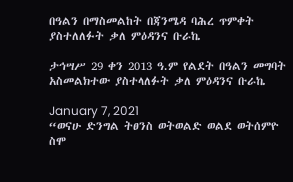በዓልን በማስመልከት በጃንሜዳ ባሕረ ጥምቀት ያስተለለፉት ቃለ ምዕዳንና ቡራኬ

ታኅሣሥ 29 ቀን 2013 ዓ.ም የልደት በዓልን መግባት አስመልክተው ያስተላለፉት ቃለ ምዕዳንና ቡራኬ

January 7, 2021
“ወናሁ ድንግል ትፀንስ ወትወልድ ወልደ ወትሰምዮ ስሞ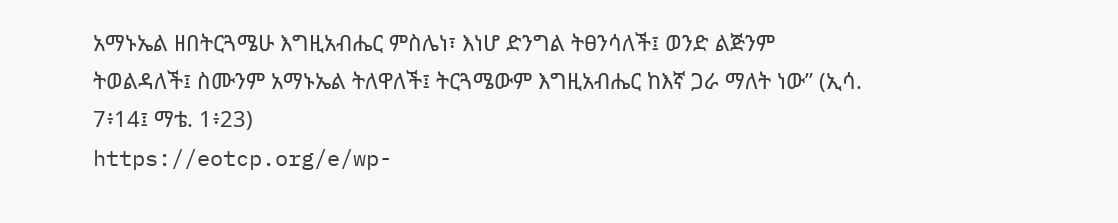አማኑኤል ዘበትርጓሜሁ እግዚአብሔር ምስሌነ፣ እነሆ ድንግል ትፀንሳለች፤ ወንድ ልጅንም ትወልዳለች፤ ስሙንም አማኑኤል ትለዋለች፤ ትርጓሜውም እግዚአብሔር ከእኛ ጋራ ማለት ነው” (ኢሳ. 7፥14፤ ማቴ. 1፥23)
https://eotcp.org/e/wp-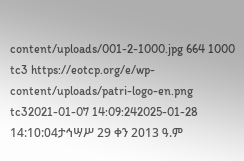content/uploads/001-2-1000.jpg 664 1000 tc3 https://eotcp.org/e/wp-content/uploads/patri-logo-en.png tc32021-01-07 14:09:242025-01-28 14:10:04ታኅሣሥ 29 ቀን 2013 ዓ.ም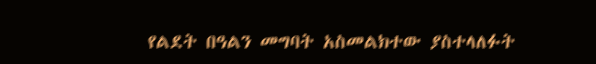የልደት በዓልን መግባት አስመልክተው ያስተላለፉት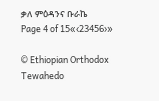ቃለ ምዕዳንና ቡራኬ
Page 4 of 15«‹23456›»

© Ethiopian Orthodox Tewahedo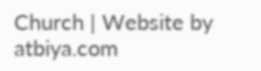Church | Website by atbiya.com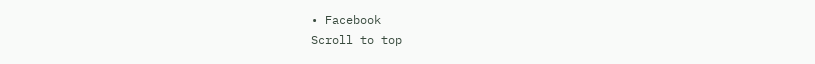• Facebook
Scroll to top